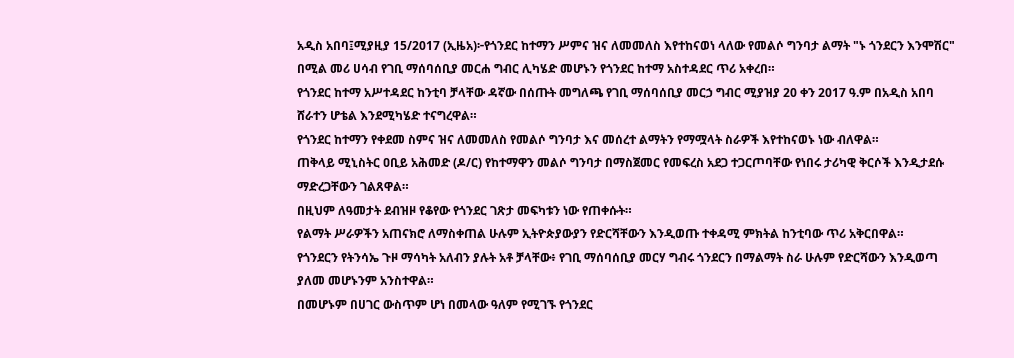አዲስ አበባ፤ሚያዚያ 15/2017 (ኢዜአ)፦የጎንደር ከተማን ሥምና ዝና ለመመለስ እየተከናወነ ላለው የመልሶ ግንባታ ልማት "ኑ ጎንደርን እንሞሽር" በሚል መሪ ሀሳብ የገቢ ማሰባሰቢያ መርሐ ግብር ሊካሄድ መሆኑን የጎንደር ከተማ አስተዳደር ጥሪ አቀረበ።
የጎንደር ከተማ አሥተዳደር ከንቲባ ቻላቸው ዳኛው በሰጡት መግለጫ የገቢ ማሰባሰቢያ መርኃ ግብር ሚያዝያ 20 ቀን 2017 ዓ.ም በአዲስ አበባ ሸራተን ሆቴል እንደሚካሄድ ተናግረዋል።
የጎንደር ከተማን የቀደመ ስምና ዝና ለመመለስ የመልሶ ግንባታ እና መሰረተ ልማትን የማሟላት ስራዎች እየተከናወኑ ነው ብለዋል።
ጠቅላይ ሚኒስትር ዐቢይ አሕመድ (ዶ/ር) የከተማዋን መልሶ ግንባታ በማስጀመር የመፍረስ አደጋ ተጋርጦባቸው የነበሩ ታሪካዊ ቅርሶች እንዲታደሱ ማድረጋቸውን ገልጸዋል።
በዚህም ለዓመታት ደብዝዞ የቆየው የጎንደር ገጽታ መፍካቱን ነው የጠቀሱት።
የልማት ሥራዎችን አጠናክሮ ለማስቀጠል ሁሉም ኢትዮጵያውያን የድርሻቸውን እንዲወጡ ተቀዳሚ ምክትል ከንቲባው ጥሪ አቅርበዋል።
የጎንደርን የትንሳኤ ጉዞ ማሳካት አለብን ያሉት አቶ ቻላቸው፥ የገቢ ማሰባሰቢያ መርሃ ግብሩ ጎንደርን በማልማት ስራ ሁሉም የድርሻውን እንዲወጣ ያለመ መሆኑንም አንስተዋል።
በመሆኑም በሀገር ውስጥም ሆነ በመላው ዓለም የሚገኙ የጎንደር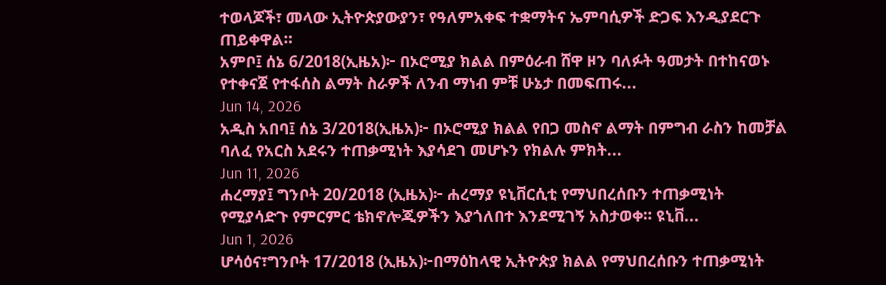ተወላጆች፣ መላው ኢትዮጵያውያን፣ የዓለምአቀፍ ተቋማትና ኤምባሲዎች ድጋፍ እንዲያደርጉ ጠይቀዋል።
አምቦ፤ ሰኔ 6/2018(ኢዜአ)፦ በኦሮሚያ ክልል በምዕራብ ሸዋ ዞን ባለፉት ዓመታት በተከናወኑ የተቀናጀ የተፋሰስ ልማት ስራዎች ለንብ ማነብ ምቹ ሁኔታ በመፍጠሩ...
Jun 14, 2026
አዲስ አበባ፤ ሰኔ 3/2018(ኢዜአ)፦ በኦሮሚያ ክልል የበጋ መስኖ ልማት በምግብ ራስን ከመቻል ባለፈ የአርስ አደሩን ተጠቃሚነት እያሳደገ መሆኑን የክልሉ ምክት...
Jun 11, 2026
ሐረማያ፤ ግንቦት 20/2018 (ኢዜአ)፦ ሐረማያ ዩኒቨርሲቲ የማህበረሰቡን ተጠቃሚነት የሚያሳድጉ የምርምር ቴክኖሎጂዎችን እያጎለበተ እንደሚገኝ አስታወቀ። ዩኒቨ...
Jun 1, 2026
ሆሳዕና፣ግንቦት 17/2018 (ኢዜአ)፦በማዕከላዊ ኢትዮጵያ ክልል የማህበረሰቡን ተጠቃሚነት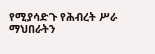የሚያሳድጉ የሕብረት ሥራ ማህበራትን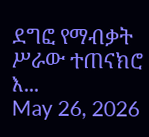ደግፎ የማብቃት ሥራው ተጠናክሮ እ...
May 26, 2026